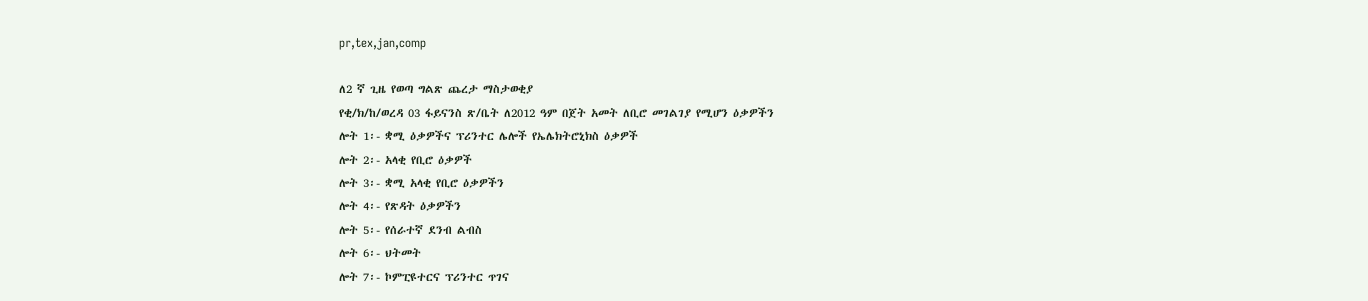pr,tex,jan,comp

ለ2 ኛ ጊዜ የወጣ ግልጽ ጨረታ ማስታወቂያ
የቂ/ክ/ከ/ወረዳ 03 ፋይናንስ ጽ/ቤት ለ2012 ዓም በጀት አመት ለቢሮ መገልገያ የሚሆን ዕቃዎችን
ሎት 1፡- ቋሚ ዕቃዎችና ፕሪንተር ሌሎች የኤሌክትሮኒክስ ዕቃዎች
ሎት 2፡- አላቂ የቢሮ ዕቃዎች
ሎት 3፡- ቋሚ አላቂ የቢሮ ዕቃዎችን
ሎት 4፡- የጽዳት ዕቃዎችን
ሎት 5፡- የሰራተኛ ደንብ ልብስ
ሎት 6፡- ህትመት
ሎት 7፡- ኮምፒዩተርና ፕሪንተር ጥገና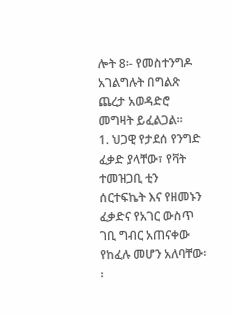ሎት 8፡- የመስተንግዶ አገልግሉት በግልጽ ጨረታ አወዳድሮ መግዛት ይፈልጋል፡፡
1. ህጋዊ የታደሰ የንግድ ፈቃድ ያላቸው፣ የቫት ተመዝጋቢ ቲን ሰርተፍኬት እና የዘመኑን ፈቃድና የአገር ውስጥ ገቢ ግብር አጠናቀው የከፈሉ መሆን አለባቸው፡፡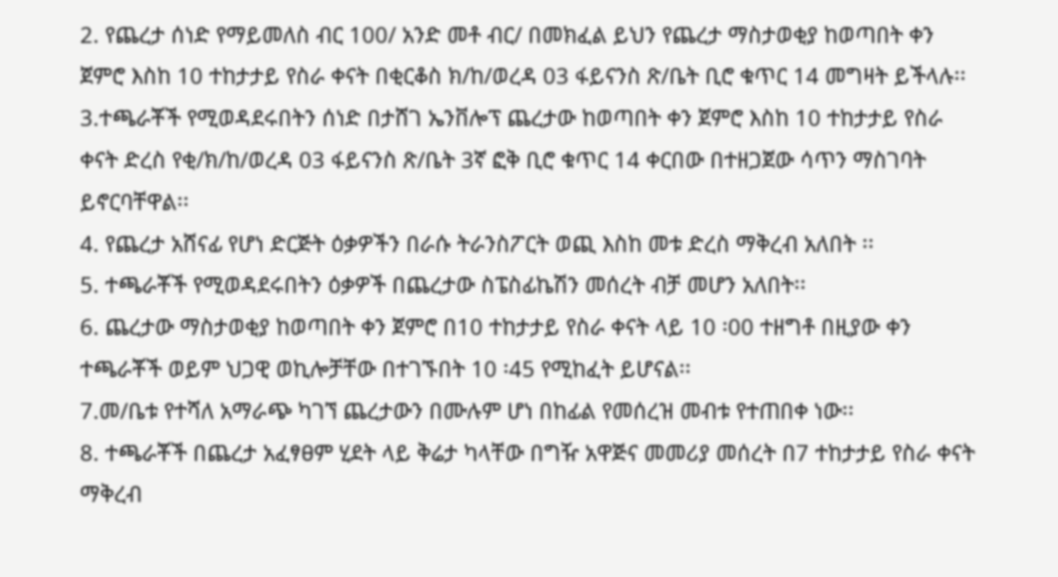2. የጨረታ ሰነድ የማይመለስ ብር 100/ አንድ መቶ ብር/ በመክፈል ይህን የጨረታ ማስታወቂያ ከወጣበት ቀን ጀምሮ እስከ 10 ተከታታይ የስራ ቀናት በቂርቆስ ክ/ከ/ወረዳ 03 ፋይናንስ ጽ/ቤት ቢሮ ቁጥር 14 መግዛት ይችላሉ፡፡
3.ተጫራቾች የሚወዳደሩበትን ሰነድ በታሸገ ኤንቨሎፕ ጨረታው ከወጣበት ቀን ጀምሮ እስከ 10 ተከታታይ የስራ ቀናት ድረስ የቂ/ክ/ከ/ወረዳ 03 ፋይናንስ ጽ/ቤት 3ኛ ፎቅ ቢሮ ቁጥር 14 ቀርበው በተዘጋጀው ሳጥን ማስገባት ይኖርባቸዋል፡፡
4. የጨረታ አሸናፊ የሆነ ድርጅት ዕቃዎችን በራሱ ትራንስፖርት ወጪ እስከ መቱ ድረስ ማቅረብ አለበት ፡፡
5. ተጫራቾች የሚወዳደሩበትን ዕቃዎች በጨረታው ስፔስፊኬሽን መሰረት ብቻ መሆን አለበት፡፡
6. ጨረታው ማስታወቂያ ከወጣበት ቀን ጀምሮ በ10 ተከታታይ የስራ ቀናት ላይ 10 ፡00 ተዘግቶ በዚያው ቀን ተጫራቾች ወይም ህጋዊ ወኪሎቻቸው በተገኙበት 10 ፡45 የሚከፈት ይሆናል፡፡
7.መ/ቤቱ የተሻለ አማራጭ ካገኘ ጨረታውን በሙሉም ሆነ በከፊል የመሰረዝ መብቱ የተጠበቀ ነው፡፡
8. ተጫራቾች በጨረታ አፈፃፀም ሂደት ላይ ቅሬታ ካላቸው በግዥ አዋጅና መመሪያ መሰረት በ7 ተከታታይ የስራ ቀናት ማቅረብ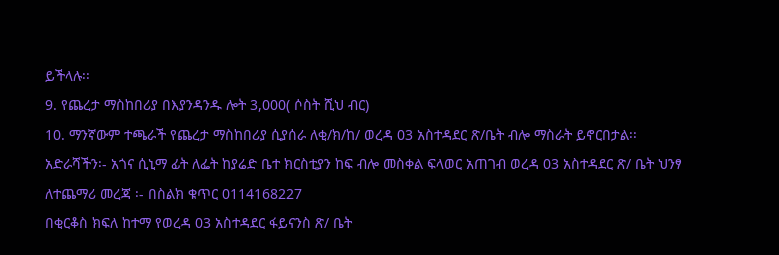ይችላሉ፡፡
9. የጨረታ ማስከበሪያ በእያንዳንዱ ሎት 3,000( ሶስት ሺህ ብር)
10. ማንኛውም ተጫራች የጨረታ ማስከበሪያ ሲያሰራ ለቂ/ክ/ከ/ ወረዳ 03 አስተዳደር ጽ/ቤት ብሎ ማስራት ይኖርበታል፡፡
አድራሻችን፡- አጎና ሲኒማ ፊት ለፌት ከያሬድ ቤተ ክርስቲያን ከፍ ብሎ መስቀል ፍላወር አጠገብ ወረዳ 03 አስተዳደር ጽ/ ቤት ህንፃ
ለተጨማሪ መረጃ ፡- በስልክ ቁጥር 0114168227
በቂርቆስ ክፍለ ከተማ የወረዳ 03 አስተዳደር ፋይናንስ ጽ/ ቤት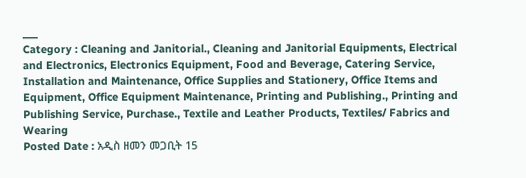___
Category : Cleaning and Janitorial., Cleaning and Janitorial Equipments, Electrical and Electronics, Electronics Equipment, Food and Beverage, Catering Service, Installation and Maintenance, Office Supplies and Stationery, Office Items and Equipment, Office Equipment Maintenance, Printing and Publishing., Printing and Publishing Service, Purchase., Textile and Leather Products, Textiles/ Fabrics and Wearing
Posted Date : አዲስ ዘመን መጋቢት 15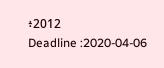፥2012
Deadline :2020-04-06